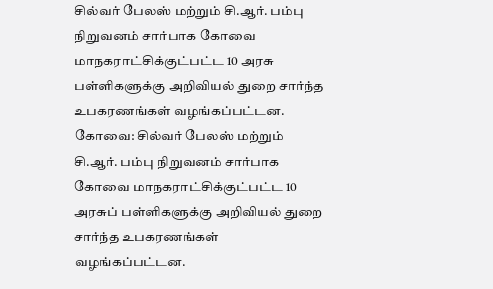சில்வர் பேலஸ் மற்றும் சி.ஆர். பம்பு நிறுவனம் சார்பாக கோவை மாநகராட்சிக்குட்பட்ட 10 அரசு பள்ளிகளுக்கு அறிவியல் துறை சார்ந்த உபகரணங்கள் வழங்கப்பட்டன.
கோவை: சில்வர் பேலஸ் மற்றும் சி.ஆர். பம்பு நிறுவனம் சார்பாக கோவை மாநகராட்சிக்குட்பட்ட 10 அரசுப் பள்ளிகளுக்கு அறிவியல் துறை சார்ந்த உபகரணங்கள் வழங்கப்பட்டன.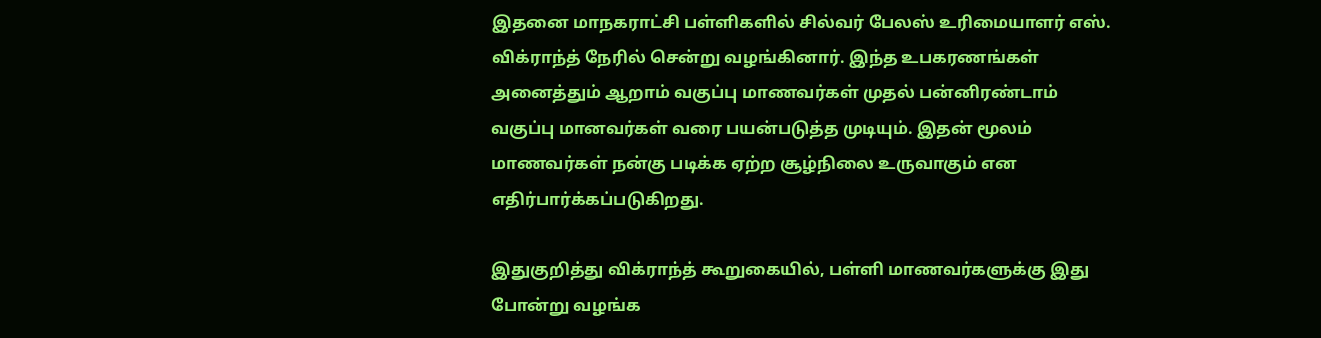இதனை மாநகராட்சி பள்ளிகளில் சில்வர் பேலஸ் உரிமையாளர் எஸ். விக்ராந்த் நேரில் சென்று வழங்கினார். இந்த உபகரணங்கள் அனைத்தும் ஆறாம் வகுப்பு மாணவர்கள் முதல் பன்னிரண்டாம் வகுப்பு மானவர்கள் வரை பயன்படுத்த முடியும். இதன் மூலம் மாணவர்கள் நன்கு படிக்க ஏற்ற சூழ்நிலை உருவாகும் என எதிர்பார்க்கப்படுகிறது.

இதுகுறித்து விக்ராந்த் கூறுகையில், பள்ளி மாணவர்களுக்கு இது போன்று வழங்க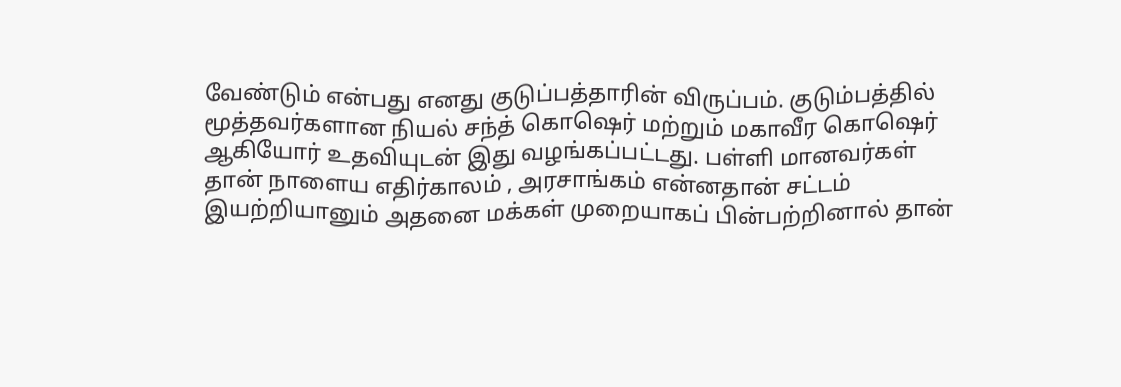வேண்டும் என்பது எனது குடுப்பத்தாரின் விருப்பம். குடும்பத்தில் மூத்தவர்களான நியல் சந்த் கொஷெர் மற்றும் மகாவீர கொஷெர் ஆகியோர் உதவியுடன் இது வழங்கப்பட்டது. பள்ளி மானவர்கள் தான் நாளைய எதிர்காலம் , அரசாங்கம் என்னதான் சட்டம் இயற்றியானும் அதனை மக்கள் முறையாகப் பின்பற்றினால் தான்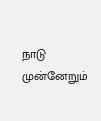நாடு முன்னேறும்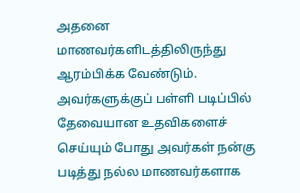அதனை மாணவர்களிடத்திலிருந்து ஆரம்பிக்க வேண்டும். அவர்களுக்குப் பள்ளி படிப்பில் தேவையான உதவிகளைச் செய்யும் போது அவர்கள் நன்கு படித்து நல்ல மாணவர்களாக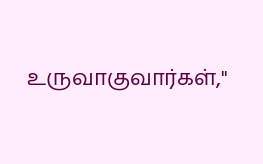உருவாகுவார்கள்,"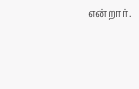என்றார்.